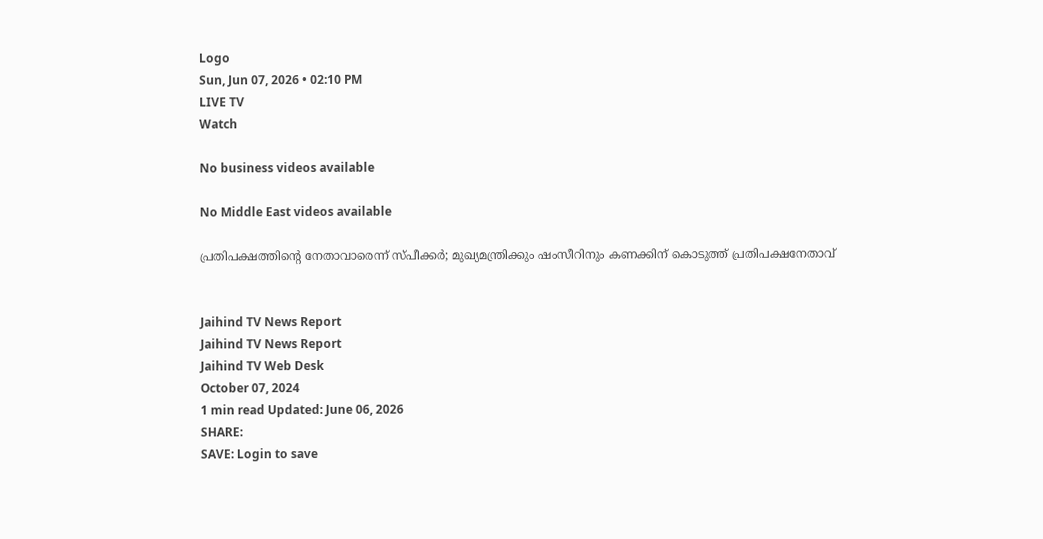Logo
Sun, Jun 07, 2026 • 02:10 PM
LIVE TV
Watch

No business videos available

No Middle East videos available

പ്രതിപക്ഷത്തിന്റെ നേതാവാരെന്ന് സ്പീക്കര്‍; മുഖ്യമന്ത്രിക്കും ഷംസീറിനും കണക്കിന് കൊടുത്ത് പ്രതിപക്ഷനേതാവ്


Jaihind TV News Report
Jaihind TV News Report
Jaihind TV Web Desk
October 07, 2024
1 min read Updated: June 06, 2026
SHARE:
SAVE: Login to save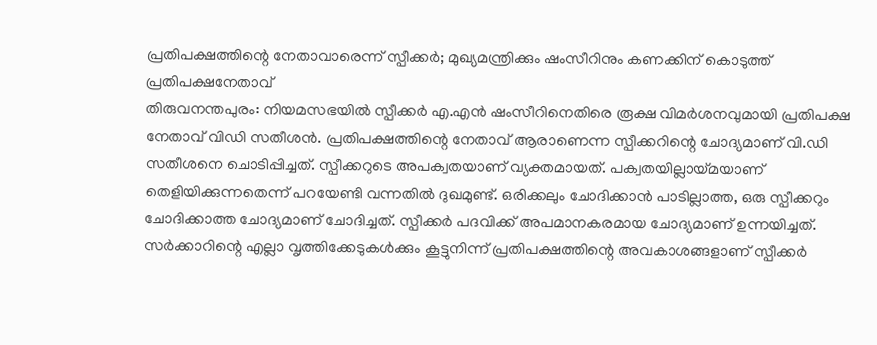പ്രതിപക്ഷത്തിന്റെ നേതാവാരെന്ന് സ്പീക്കര്‍; മുഖ്യമന്ത്രിക്കും ഷംസീറിനും കണക്കിന് കൊടുത്ത് പ്രതിപക്ഷനേതാവ്
തിരുവനന്തപുരം: നിയമസഭയില്‍ സ്പീക്കര്‍ എ.എന്‍ ഷംസീറിനെതിരെ രൂക്ഷ വിമര്‍ശനവുമായി പ്രതിപക്ഷ നേതാവ് വിഡി സതീശന്‍. പ്രതിപക്ഷത്തിന്റെ നേതാവ് ആരാണെന്ന സ്പീക്കറിന്റെ ചോദ്യമാണ് വി.ഡി സതീശനെ ചൊടിപ്പിച്ചത്. സ്പീക്കറുടെ അപക്വതയാണ് വ്യക്തമായത്. പക്വതയില്ലായ്മയാണ് തെളിയിക്കുന്നതെന്ന് പറയേണ്ടി വന്നതില്‍ ദുഖമുണ്ട്. ഒരിക്കലും ചോദിക്കാന്‍ പാടില്ലാത്ത, ഒരു സ്പീക്കറും ചോദിക്കാത്ത ചോദ്യമാണ് ചോദിച്ചത്. സ്പീക്കര്‍ പദവിക്ക് അപമാനകരമായ ചോദ്യമാണ് ഉന്നയിച്ചത്. സര്‍ക്കാറിന്റെ എല്ലാ വൃത്തിക്കേടുകള്‍ക്കും കൂട്ടുനിന്ന് പ്രതിപക്ഷത്തിന്റെ അവകാശങ്ങളാണ് സ്പീക്കര്‍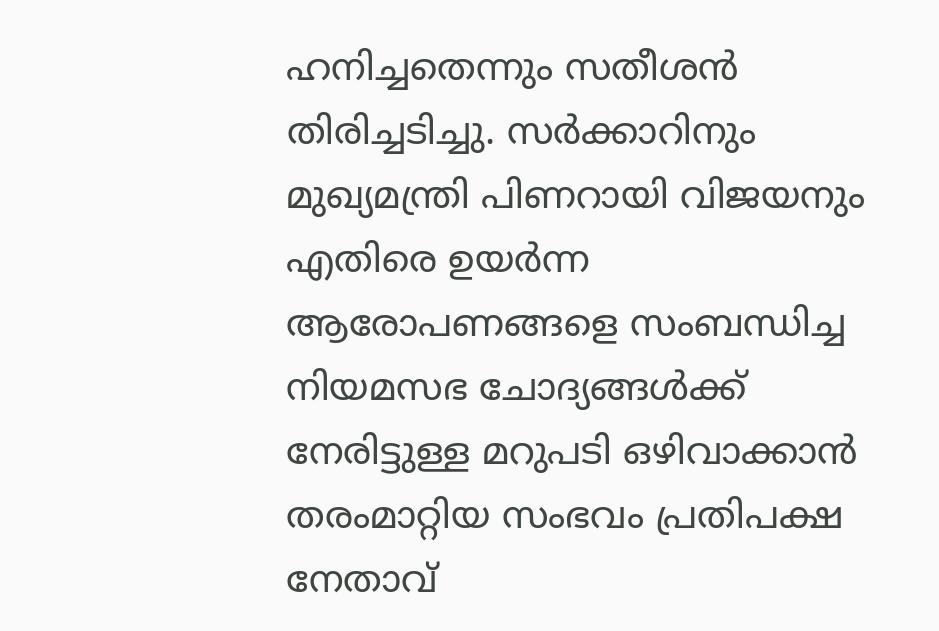ഹനിച്ചതെന്നും സതീശന്‍ തിരിച്ചടിച്ചു. സര്‍ക്കാറിനും മുഖ്യമന്ത്രി പിണറായി വിജയനും എതിരെ ഉയര്‍ന്ന ആരോപണങ്ങളെ സംബന്ധിച്ച നിയമസഭ ചോദ്യങ്ങള്‍ക്ക് നേരിട്ടുള്ള മറുപടി ഒഴിവാക്കാന്‍ തരംമാറ്റിയ സംഭവം പ്രതിപക്ഷ നേതാവ്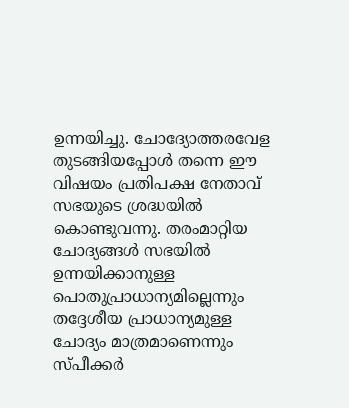ഉന്നയിച്ചു. ചോദ്യോത്തരവേള തുടങ്ങിയപ്പോള്‍ തന്നെ ഈ വിഷയം പ്രതിപക്ഷ നേതാവ് സഭയുടെ ശ്രദ്ധയില്‍ കൊണ്ടുവന്നു. തരംമാറ്റിയ ചോദ്യങ്ങള്‍ സഭയില്‍ ഉന്നയിക്കാനുള്ള പൊതുപ്രാധാന്യമില്ലെന്നും തദ്ദേശീയ പ്രാധാന്യമുള്ള ചോദ്യം മാത്രമാണെന്നും സ്പീക്കര്‍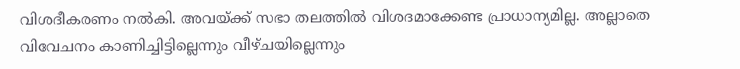വിശദീകരണം നല്‍കി. അവയ്ക്ക് സഭാ തലത്തില്‍ വിശദമാക്കേണ്ട പ്രാധാന്യമില്ല. അല്ലാതെ വിവേചനം കാണിച്ചിട്ടില്ലെന്നും വീഴ്ചയില്ലെന്നും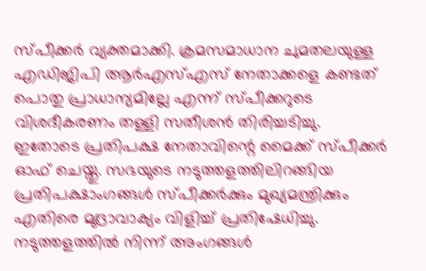സ്പീക്കര്‍ വ്യക്തമാക്കി. ക്രമസമാധാന ചുമതലയുള്ള എഡിജിപി ആര്‍എസ്എസ് നേതാക്കളെ കണ്ടത് പൊതു പ്രാധാന്യമില്ലേ എന്ന് സ്പീക്കറുടെ വിശദീകരണം തള്ളി സതീശന്‍ തിരിച്ചടിച്ചു. ഇതോടെ പ്രതിപക്ഷ നേതാവിന്റെ മൈക്ക് സ്പീക്കര്‍ ഓഫ് ചെയ്തു. സഭയുടെ നടുത്തളത്തിലിറങ്ങിയ പ്രതിപക്ഷാംഗങ്ങള്‍ സ്പീക്കര്‍ക്കും മുഖ്യമന്ത്രിക്കും എതിരെ മുദ്രാവാക്യം വിളിച്ച് പ്രതിഷേധിച്ചു. നടുത്തളത്തില്‍ നിന്ന് അംഗങ്ങള്‍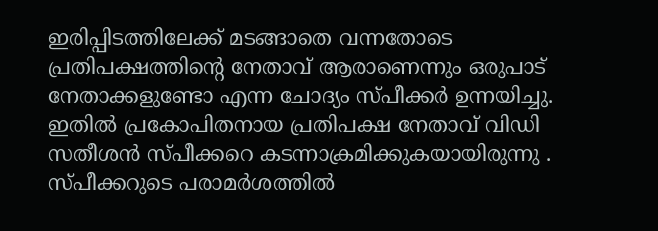ഇരിപ്പിടത്തിലേക്ക് മടങ്ങാതെ വന്നതോടെ പ്രതിപക്ഷത്തിന്റെ നേതാവ് ആരാണെന്നും ഒരുപാട് നേതാക്കളുണ്ടോ എന്ന ചോദ്യം സ്പീക്കര്‍ ഉന്നയിച്ചു. ഇതില്‍ പ്രകോപിതനായ പ്രതിപക്ഷ നേതാവ് വിഡി സതീശന്‍ സ്പീക്കറെ കടന്നാക്രമിക്കുകയായിരുന്നു . സ്പീക്കറുടെ പരാമര്‍ശത്തില്‍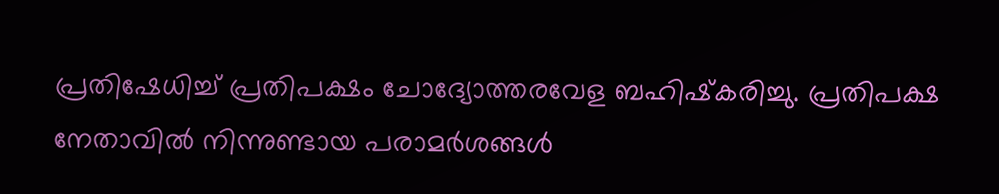പ്രതിഷേധിച്ച് പ്രതിപക്ഷം ചോദ്യോത്തരവേള ബഹിഷ്‌കരിച്ചു. പ്രതിപക്ഷ നേതാവില്‍ നിന്നുണ്ടായ പരാമര്‍ശങ്ങള്‍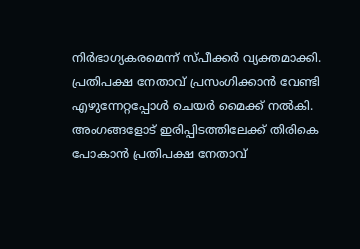നിര്‍ഭാഗ്യകരമെന്ന് സ്പീക്കര്‍ വ്യക്തമാക്കി. പ്രതിപക്ഷ നേതാവ് പ്രസംഗിക്കാന്‍ വേണ്ടി എഴുന്നേറ്റപ്പോള്‍ ചെയര്‍ മൈക്ക് നല്‍കി. അംഗങ്ങളോട് ഇരിപ്പിടത്തിലേക്ക് തിരികെ പോകാന്‍ പ്രതിപക്ഷ നേതാവ്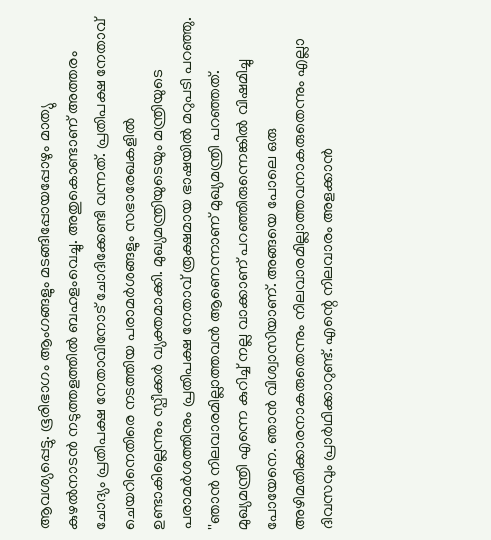ആവശ്യപ്പെട്ടു. ഭൂരിഭാഗം ആംഗങ്ങളും മടങ്ങിപ്പോയപ്പോഴും മാത്യു കുഴല്‍നാടന്‍ നടുത്തളത്തില്‍ ബഹളംവെച്ചു. അതുകൊണ്ടാണ് അത്തരം ചോദ്യം പ്രതിപക്ഷ നേതാവിനോട് ചോദിക്കേണ്ടി വന്നത്. പ്രതിപക്ഷ നേതാവ് ചെയറിനെതിരെ നടത്തിയ പരാമര്‍ശങ്ങളും സഭാരേഖകളില്‍ ഉണ്ടാകില്ലെന്നും സ്പീക്കര്‍ വ്യക്തമാക്കി. മുഖ്യമന്ത്രിയുടെയും മന്ത്രിയുടെ പരാമര്‍ശത്തിനും പ്രതിപക്ഷ നേതാവ് രൂക്ഷമായ ഭാഷയില്‍ മറുപടി പറഞ്ഞു. ''ഞാന്‍ നിലവാരമില്ലാത്തവന്‍ ആണെന്നാണ് മുഖ്യമന്ത്രി പറഞ്ഞത്. മുഖ്യമന്ത്രി എന്നെ കുറിച്ച് നല്ല വാക്കാണ് പറഞ്ഞിരുന്നെങ്കില്‍ വിഷമിച്ചു പോയേനെ. ഞാന്‍ വിശ്വാസിയാണ്. അങ്ങയെ പോലെ ഒരു അഴിമതിക്കാരനാകരുതെന്നും നിലവാരമില്ലാത്തവനാകരുതെന്നും എല്ലാ ദിവസവും പ്രാര്‍ഥിക്കാറുണ്ട്. എന്റെ നിലവാരം അളക്കാന്‍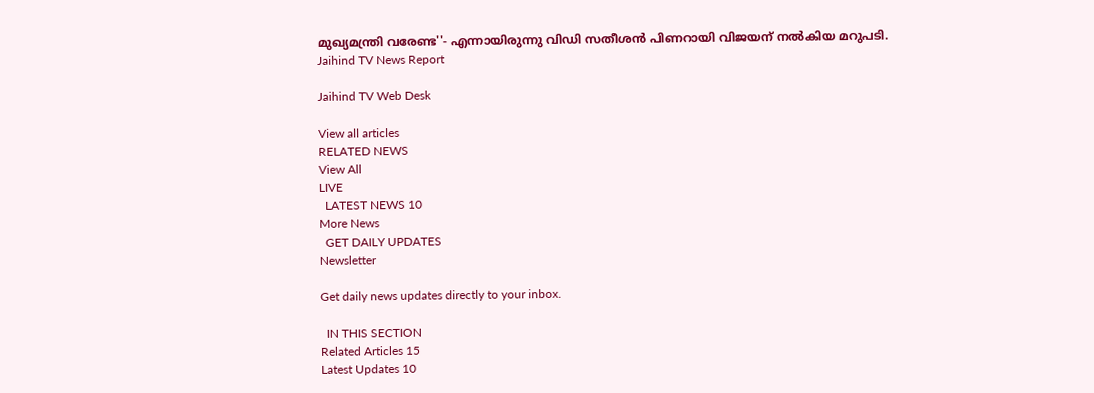മുഖ്യമന്ത്രി വരേണ്ട''- എന്നായിരുന്നു വിഡി സതീശന്‍ പിണറായി വിജയന് നല്‍കിയ മറുപടി.
Jaihind TV News Report

Jaihind TV Web Desk

View all articles
RELATED NEWS
View All
LIVE
  LATEST NEWS 10
More News
  GET DAILY UPDATES
Newsletter

Get daily news updates directly to your inbox.

  IN THIS SECTION
Related Articles 15
Latest Updates 10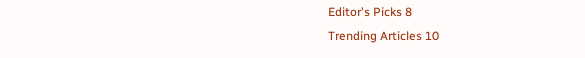Editor's Picks 8
Trending Articles 10